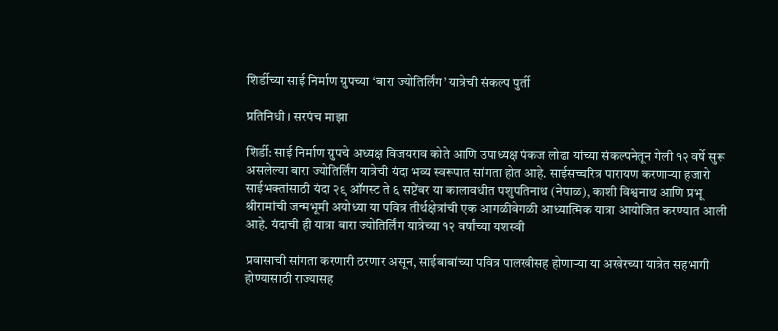शिर्डीच्या साई निर्माण ग्रुपच्या ‘बारा ज्योतिर्लिंग’ यात्रेची संकल्प पुर्ती

प्रतिनिधी । सरपंच माझा

शिर्डी: साई निर्माण ग्रुपचे अध्यक्ष विजयराव कोते आणि उपाध्यक्ष पंकज लोढा यांच्या संकल्पनेतून गेली १२ वर्षे सुरू असलेल्या बारा ज्योतिर्लिंग यात्रेची यंदा भव्य स्वरूपात सांगता होत आहे. साईसच्चरित्र पारायण करणाऱ्या हजारो साईभक्तांसाठी यंदा २९ ऑगस्ट ते ६ सप्टेंबर या कालावधीत पशुपतिनाथ (नेपाळ), काशी विश्वनाथ आणि प्रभू श्रीरामांची जन्मभूमी अयोध्या या पवित्र तीर्थक्षेत्रांची एक आगळीवेगळी आध्यात्मिक यात्रा आयोजित करण्यात आली आहे. यंदाची ही यात्रा बारा ज्योतिर्लिंग यात्रेच्या १२ वर्षांच्या यशस्वी

प्रवासाची सांगता करणारी ठरणार असून, साईबाबांच्या पवित्र पालखीसह होणाऱ्या या अखेरच्या यात्रेत सहभागी होण्यासाठी राज्यासह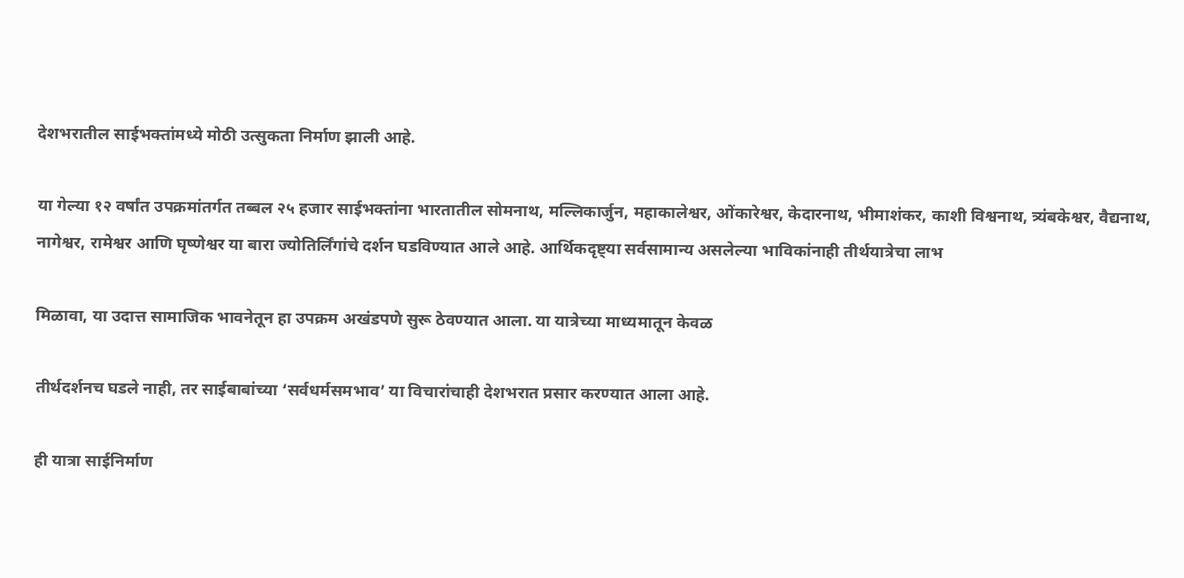देशभरातील साईभक्तांमध्ये मोठी उत्सुकता निर्माण झाली आहे.

या गेल्या १२ वर्षांत उपक्रमांतर्गत तब्बल २५ हजार साईभक्तांना भारतातील सोमनाथ, मल्लिकार्जुन, महाकालेश्वर, ओंकारेश्वर, केदारनाथ, भीमाशंकर, काशी विश्वनाथ, त्र्यंबकेश्वर, वैद्यनाथ, नागेश्वर, रामेश्वर आणि घृष्णेश्वर या बारा ज्योतिर्लिंगांचे दर्शन घडविण्यात आले आहे. आर्थिकदृष्ट्या सर्वसामान्य असलेल्या भाविकांनाही तीर्थयात्रेचा लाभ

मिळावा, या उदात्त सामाजिक भावनेतून हा उपक्रम अखंडपणे सुरू ठेवण्यात आला. या यात्रेच्या माध्यमातून केवळ

तीर्थदर्शनच घडले नाही, तर साईबाबांच्या ‘सर्वधर्मसमभाव’ या विचारांचाही देशभरात प्रसार करण्यात आला आहे.

ही यात्रा साईनिर्माण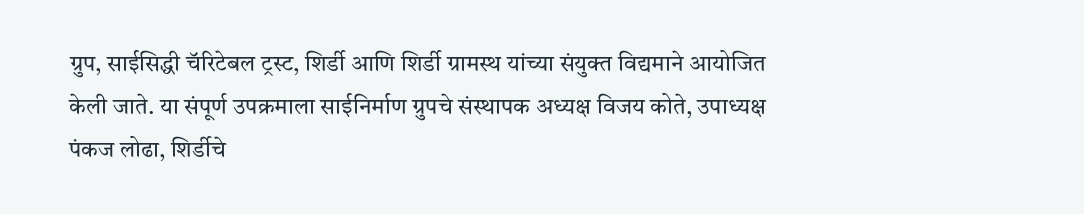ग्रुप, साईसिद्धी चॅरिटेबल ट्रस्ट, शिर्डी आणि शिर्डी ग्रामस्थ यांच्या संयुक्त विद्यमाने आयोजित केली जाते. या संपूर्ण उपक्रमाला साईनिर्माण ग्रुपचे संस्थापक अध्यक्ष विजय कोते, उपाध्यक्ष पंकज लोढा, शिर्डीचे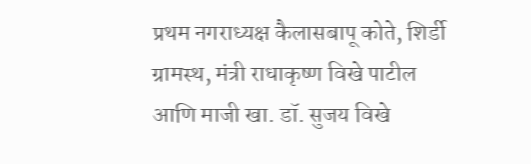प्रथम नगराध्यक्ष कैलासबापू कोते, शिर्डी ग्रामस्थ, मंत्री राधाकृष्ण विखे पाटील आणि माजी खा. डॉ. सुजय विखे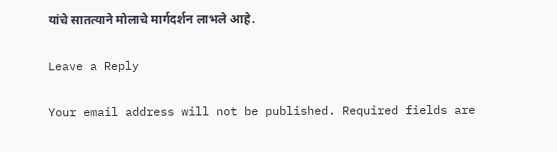यांचे सातत्याने मोलाचे मार्गदर्शन लाभले आहे.

Leave a Reply

Your email address will not be published. Required fields are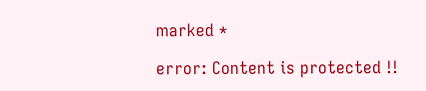marked *

error: Content is protected !!